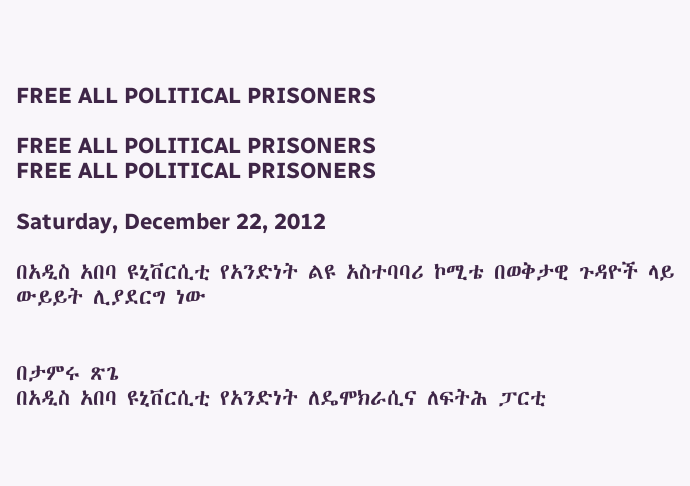FREE ALL POLITICAL PRISONERS

FREE ALL POLITICAL PRISONERS
FREE ALL POLITICAL PRISONERS

Saturday, December 22, 2012

በአዲስ አበባ ዩኒቨርሲቲ የአንድነት ልዩ አስተባባሪ ኮሚቴ በወቅታዊ ጉዳዮች ላይ ውይይት ሊያደርግ ነው


በታምሩ ጽጌ
በአዲስ አበባ ዩኒቨርሲቲ የአንድነት ለዴሞክራሲና ለፍትሕ ፓርቲ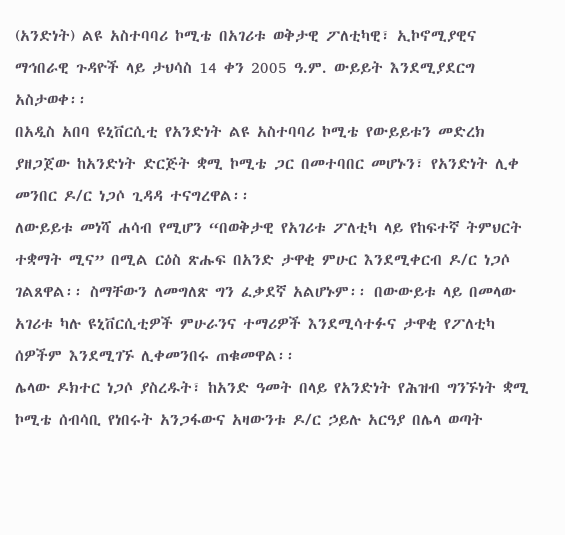(አንድነት) ልዩ አስተባባሪ ኮሚቴ በአገሪቱ ወቅታዊ ፖለቲካዊ፣ ኢኮኖሚያዊና ማኅበራዊ ጉዳዮች ላይ ታህሳስ 14 ቀን 2005 ዓ.ም. ውይይት እንደሚያደርግ አስታወቀ፡፡
በአዲስ አበባ ዩኒቨርሲቲ የአንድነት ልዩ አስተባባሪ ኮሚቴ የውይይቱን መድረክ ያዘጋጀው ከአንድነት ድርጅት ቋሚ ኮሚቴ ጋር በመተባበር መሆኑን፣ የአንድነት ሊቀ መንበር ዶ/ር ነጋሶ ጊዳዳ ተናግረዋል፡፡
ለውይይቱ መነሻ ሐሳብ የሚሆን “በወቅታዊ የአገሪቱ ፖለቲካ ላይ የከፍተኛ ትምህርት ተቋማት ሚና” በሚል ርዕስ ጽሑፍ በአንድ ታዋቂ ምሁር እንደሚቀርብ ዶ/ር ነጋሶ ገልጸዋል፡፡ ስማቸውን ለመግለጽ ግን ፈቃደኛ አልሆኑም፡፡ በውውይቱ ላይ በመላው አገሪቱ ካሉ ዩኒቨርሲቲዎች ምሁራንና ተማሪዎች እንደሚሳተፉና ታዋቂ የፖለቲካ ሰዎችም እንደሚገኙ ሊቀመንበሩ ጠቁመዋል፡፡
ሌላው ዶክተር ነጋሶ ያስረዱት፣ ከአንድ ዓመት በላይ የአንድነት የሕዝብ ግንኙነት ቋሚ ኮሚቴ ሰብሳቢ የነበሩት አንጋፋውና አዛውንቱ ዶ/ር ኃይሉ አርዓያ በሌላ ወጣት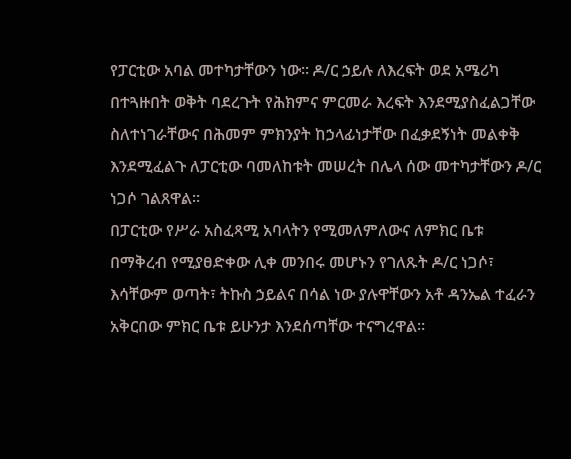የፓርቲው አባል መተካታቸውን ነው፡፡ ዶ/ር ኃይሉ ለእረፍት ወደ አሜሪካ በተጓዙበት ወቅት ባደረጉት የሕክምና ምርመራ እረፍት እንደሚያስፈልጋቸው ስለተነገራቸውና በሕመም ምክንያት ከኃላፊነታቸው በፈቃደኝነት መልቀቅ እንደሚፈልጉ ለፓርቲው ባመለከቱት መሠረት በሌላ ሰው መተካታቸውን ዶ/ር ነጋሶ ገልጸዋል፡፡
በፓርቲው የሥራ አስፈጻሚ አባላትን የሚመለምለውና ለምክር ቤቱ በማቅረብ የሚያፀድቀው ሊቀ መንበሩ መሆኑን የገለጹት ዶ/ር ነጋሶ፣ እሳቸውም ወጣት፣ ትኩስ ኃይልና በሳል ነው ያሉዋቸውን አቶ ዳንኤል ተፈራን አቅርበው ምክር ቤቱ ይሁንታ እንደሰጣቸው ተናግረዋል፡፡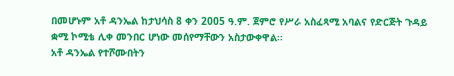በመሆኑም አቶ ዳንኤል ከታህሳስ 8 ቀን 2005 ዓ.ም. ጀምሮ የሥራ አስፈጻሚ አባልና የድርጅት ጉዳይ ቋሚ ኮሚቴ ሊቀ መንበር ሆነው መሰየማቸውን አስታውቀዋል፡፡
አቶ ዳንኤል የተሾሙበትን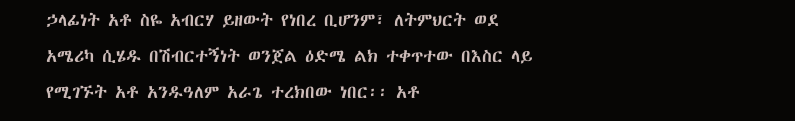ኃላፊነት አቶ ስዬ አብርሃ ይዘውት የነበረ ቢሆንም፣ ለትምህርት ወደ አሜሪካ ሲሄዱ በሽብርተኝነት ወንጀል ዕድሜ ልክ ተቀጥተው በእስር ላይ የሚገኙት አቶ አንዱዓለም አራጌ ተረክበው ነበር፡፡ አቶ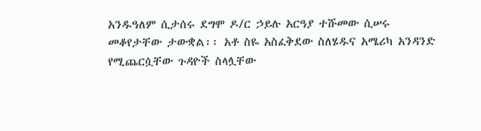አንዱዓለም ሲታሰሩ ደግሞ ዶ/ር ኃይሉ አርዓያ ተሹመው ሲሠሩ መቆየታቸው ታውቋል፡፡ አቶ ስዬ አስፈቅደው ስለሄዱና አሜሪካ አንዳንድ የሚጨርሷቸው ጉዳዮች ስላሏቸው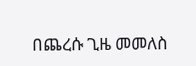በጨረሱ ጊዜ መመለስ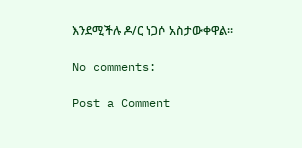እንደሚችሉ ዶ/ር ነጋሶ አስታውቀዋል፡፡

No comments:

Post a Comment